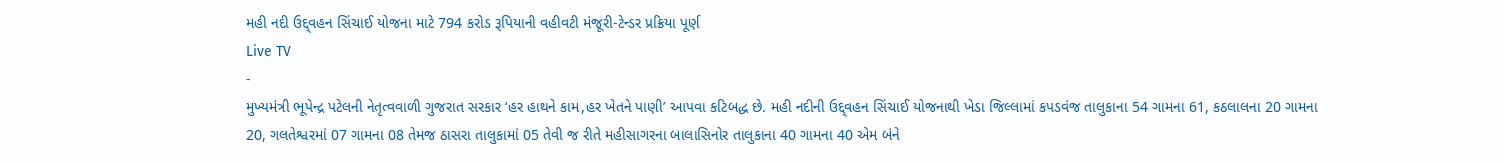મહી નદી ઉદ્દ્વહન સિંચાઈ યોજના માટે 794 કરોડ રૂપિયાની વહીવટી મંજૂરી-ટેન્ડર પ્રક્રિયા પૂર્ણ
Live TV
-
મુખ્યમંત્રી ભૂપેન્દ્ર પટેલની નેતૃત્વવાળી ગુજરાત સરકાર ‘હર હાથને કામ,હર ખેતને પાણી’ આપવા કટિબદ્ધ છે. મહી નદીની ઉદ્દ્વહન સિંચાઈ યોજનાથી ખેડા જિલ્લામાં કપડવંજ તાલુકાના 54 ગામના 61, કઠલાલના 20 ગામના 20, ગલતેશ્વરમાં 07 ગામના 08 તેમજ ઠાસરા તાલુકામાં 05 તેવી જ રીતે મહીસાગરના બાલાસિનોર તાલુકાના 40 ગામના 40 એમ બંને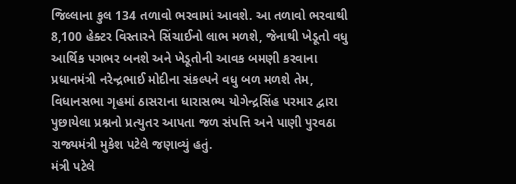જિલ્લાના કુલ 134 તળાવો ભરવામાં આવશે. આ તળાવો ભરવાથી 8,100 હેક્ટર વિસ્તારને સિંચાઈનો લાભ મળશે, જેનાથી ખેડૂતો વધુ આર્થિક પગભર બનશે અને ખેડૂતોની આવક બમણી કરવાના પ્રધાનમંત્રી નરેન્દ્રભાઈ મોદીના સંકલ્પને વધુ બળ મળશે તેમ, વિધાનસભા ગૃહમાં ઠાસરાના ધારાસભ્ય યોગેન્દ્રસિંહ પરમાર દ્વારા પુછાયેલા પ્રશ્નનો પ્રત્યુતર આપતા જળ સંપત્તિ અને પાણી પુરવઠા રાજ્યમંત્રી મુકેશ પટેલે જણાવ્યું હતું.
મંત્રી પટેલે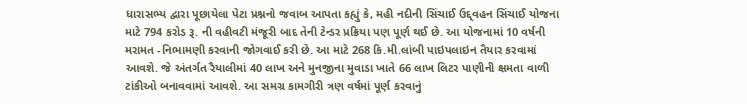ધારાસભ્ય દ્વારા પૂછાયેલા પેટા પ્રશ્નનો જવાબ આપતા કહ્યું કે, મહી નદીની સિંચાઈ ઉદ્દ્વહન સિંચાઈ યોજના માટે 794 કરોડ રૂ. ની વહીવટી મંજૂરી બાદ તેની ટેન્ડર પ્રક્રિયા પણ પૂર્ણ થઈ છે. આ યોજનામાં 10 વર્ષની મરામત -નિભામણી કરવાની જોગવાઈ કરી છે. આ માટે 268 કિ.મી.લાંબી પાઇપલાઇન તૈયાર કરવામાં આવશે. જે અંતર્ગત રૈયાલીમાં 40 લાખ અને મુનજીના મુવાડા ખાતે 66 લાખ લિટર પાણીની ક્ષમતા વાળી ટાંકીઓ બનાવવામાં આવશે. આ સમગ્ર કામગીરી ત્રણ વર્ષમાં પૂર્ણ કરવાનું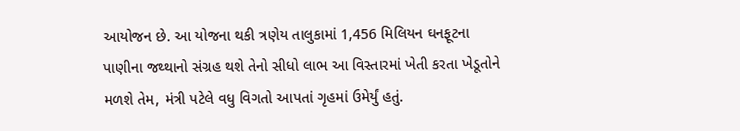આયોજન છે. આ યોજના થકી ત્રણેય તાલુકામાં 1,456 મિલિયન ઘનફૂટના પાણીના જથ્થાનો સંગ્રહ થશે તેનો સીધો લાભ આ વિસ્તારમાં ખેતી કરતા ખેડૂતોને મળશે તેમ, મંત્રી પટેલે વધુ વિગતો આપતાં ગૃહમાં ઉમેર્યું હતું.